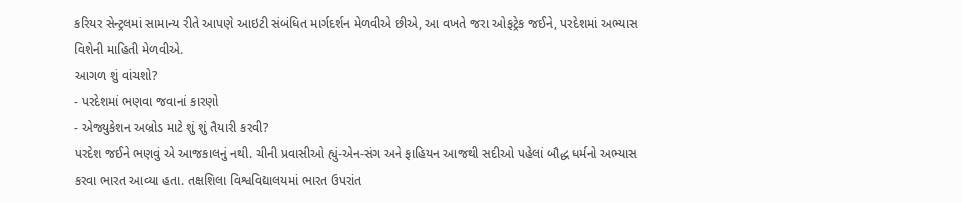કરિયર સેન્ટ્રલમાં સામાન્ય રીતે આપણે આઇટી સંબંધિત માર્ગદર્શન મેળવીએ છીએ, આ વખતે જરા ઓફટ્રેક જઈને, પરદેશમાં અભ્યાસ વિશેની માહિતી મેળવીએ.
આગળ શું વાંચશો?
- પરદેશમાં ભણવા જવાનાં કારણો
- એજ્યુકેશન અબ્રોડ માટે શું શું તૈયારી કરવી?
પરદેશ જઈને ભણવું એ આજકાલનું નથી. ચીની પ્રવાસીઓ હ્યું-એન-સંગ અને ફાહિયન આજથી સદીઓ પહેલાં બૌદ્ધ ધર્મનો અભ્યાસ કરવા ભારત આવ્યા હતા. તક્ષશિલા વિશ્વવિદ્યાલયમાં ભારત ઉપરાંત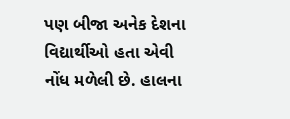પણ બીજા અનેક દેશના વિદ્યાર્થીઓ હતા એવી નોંધ મળેલી છે. હાલના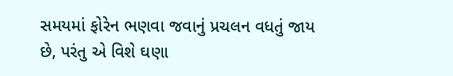સમયમાં ફોરેન ભણવા જવાનું પ્રચલન વધતું જાય છે, પરંતુ એ વિશે ઘણા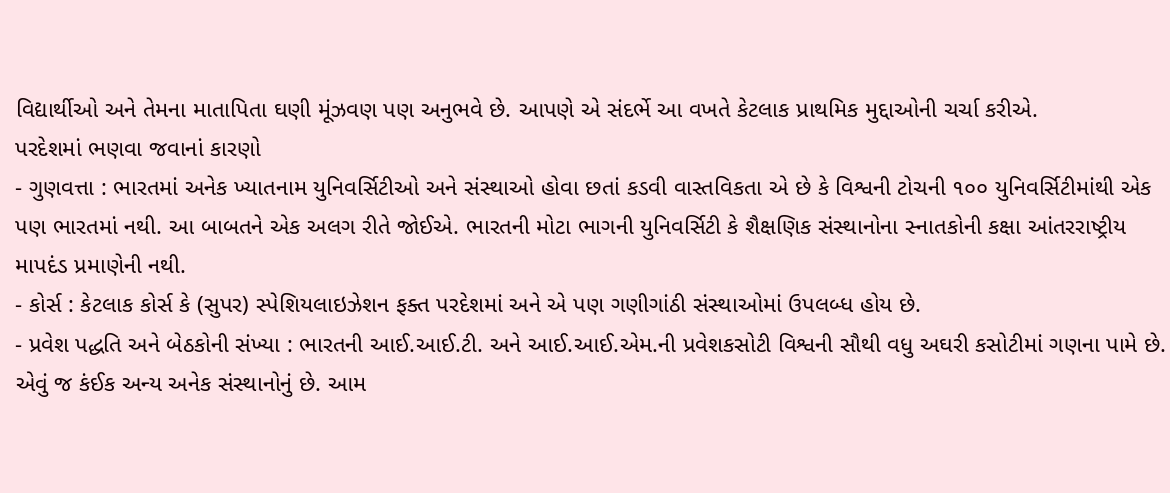વિદ્યાર્થીઓ અને તેમના માતાપિતા ઘણી મૂંઝવણ પણ અનુભવે છે. આપણે એ સંદર્ભે આ વખતે કેટલાક પ્રાથમિક મુદ્દાઓની ચર્ચા કરીએ.
પરદેશમાં ભણવા જવાનાં કારણો
- ગુણવત્તા : ભારતમાં અનેક ખ્યાતનામ યુનિવર્સિટીઓ અને સંસ્થાઓ હોવા છતાં કડવી વાસ્તવિકતા એ છે કે વિશ્વની ટોચની ૧૦૦ યુનિવર્સિટીમાંથી એક પણ ભારતમાં નથી. આ બાબતને એક અલગ રીતે જોઈએ. ભારતની મોટા ભાગની યુનિવર્સિટી કે શૈક્ષણિક સંસ્થાનોના સ્નાતકોની કક્ષા આંતરરાષ્ટ્રીય માપદંડ પ્રમાણેની નથી.
- કોર્સ : કેટલાક કોર્સ કે (સુપર) સ્પેશિયલાઇઝેશન ફક્ત પરદેશમાં અને એ પણ ગણીગાંઠી સંસ્થાઓમાં ઉપલબ્ધ હોય છે.
- પ્રવેશ પદ્ધતિ અને બેઠકોની સંખ્યા : ભારતની આઈ.આઈ.ટી. અને આઈ.આઈ.એમ.ની પ્રવેશકસોટી વિશ્વની સૌથી વધુ અઘરી કસોટીમાં ગણના પામે છે. એવું જ કંઈક અન્ય અનેક સંસ્થાનોનું છે. આમ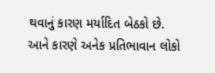થવાનું કારણ મર્યાદિત બેઠકો છે. આને કારણે અનેક પ્રતિભાવાન લોકો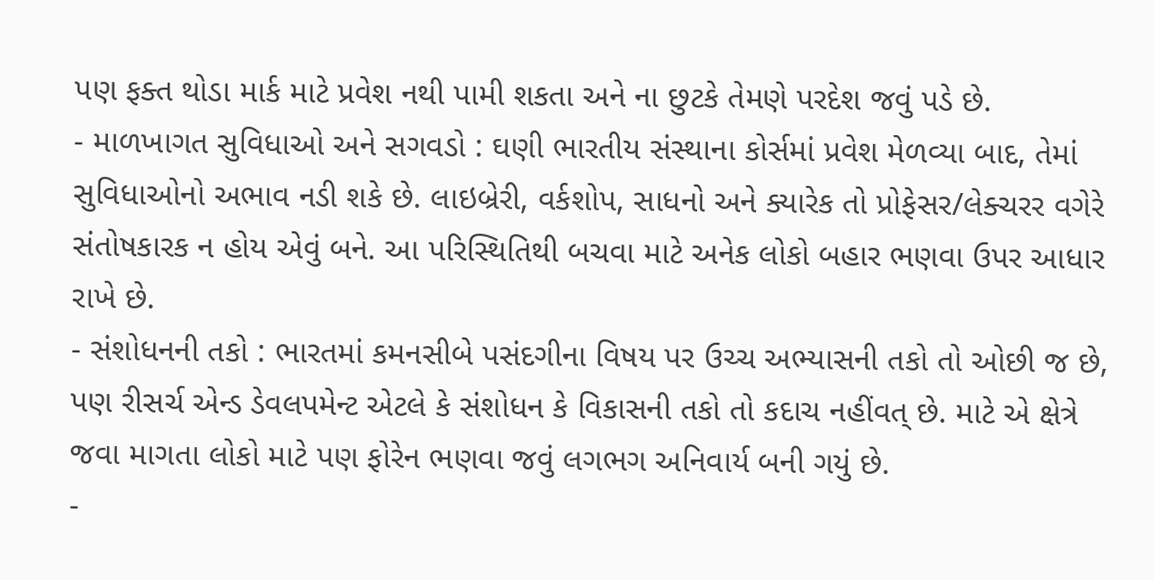પણ ફક્ત થોડા માર્ક માટે પ્રવેશ નથી પામી શકતા અને ના છુટકે તેમણે પરદેશ જવું પડે છે.
- માળખાગત સુવિધાઓ અને સગવડો : ઘણી ભારતીય સંસ્થાના કોર્સમાં પ્રવેશ મેળવ્યા બાદ, તેમાં સુવિધાઓનો અભાવ નડી શકે છે. લાઇબ્રેરી, વર્કશોપ, સાધનો અને ક્યારેક તો પ્રોફેસર/લેક્ચરર વગેરે સંતોષકારક ન હોય એવું બને. આ પરિસ્થિતિથી બચવા માટે અનેક લોકો બહાર ભણવા ઉપર આધાર રાખે છે.
- સંશોધનની તકો : ભારતમાં કમનસીબે પસંદગીના વિષય પર ઉચ્ચ અભ્યાસની તકો તો ઓછી જ છે, પણ રીસર્ચ એન્ડ ડેવલપમેન્ટ એટલે કે સંશોધન કે વિકાસની તકો તો કદાચ નહીંવત્ છે. માટે એ ક્ષેત્રે જવા માગતા લોકો માટે પણ ફોરેન ભણવા જવું લગભગ અનિવાર્ય બની ગયું છે.
-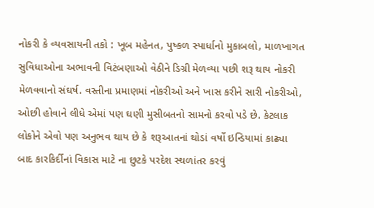નોકરી કે વ્યવસાયની તકો : ખૂબ મહેનત, પુષ્કળ સ્પાર્ધાનો મુકાબલો, માળખાગત સુવિધાઓના અભાવની વિટંબણાઓ વેઠીને ડિગ્રી મેળવ્યા પછી શરૂ થાય નોકરી મેળવવાનો સંઘર્ષ. વસ્તીના પ્રમાણમાં નોકરીઓ અને ખાસ કરીને સારી નોકરીઓ, ઓછી હોવાને લીધે એમાં પણ ઘણી મુસીબતનો સામનો કરવો પડે છે. કેટલાક લોકોને એવો પણ અનુભવ થાય છે કે શરૂઆતનાં થોડાં વર્ષો ઇન્ડિયામાં કાઢ્યા બાદ કારકિર્દીનાં વિકાસ માટે ના છુટકે પરદેશ સ્થળાંતર કરવું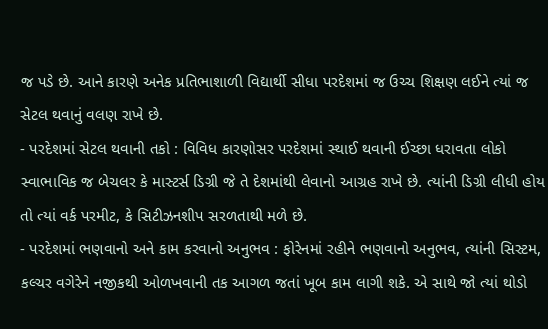જ પડે છે. આને કારણે અનેક પ્રતિભાશાળી વિદ્યાર્થી સીધા પરદેશમાં જ ઉચ્ચ શિક્ષણ લઈને ત્યાં જ સેટલ થવાનું વલણ રાખે છે.
- પરદેશમાં સેટલ થવાની તકો : વિવિધ કારણોસર પરદેશમાં સ્થાઈ થવાની ઈચ્છા ધરાવતા લોકો સ્વાભાવિક જ બેચલર કે માસ્ટર્સ ડિગ્રી જે તે દેશમાંથી લેવાનો આગ્રહ રાખે છે. ત્યાંની ડિગ્રી લીધી હોય તો ત્યાં વર્ક પરમીટ, કે સિટીઝનશીપ સરળતાથી મળે છે.
- પરદેશમાં ભણવાનો અને કામ કરવાનો અનુભવ : ફોરેનમાં રહીને ભણવાનો અનુભવ, ત્યાંની સિસ્ટમ, કલ્ચર વગેરેને નજીકથી ઓળખવાની તક આગળ જતાં ખૂબ કામ લાગી શકે. એ સાથે જો ત્યાં થોડો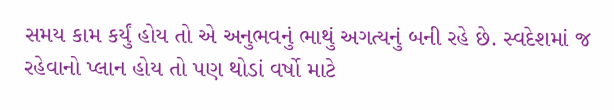સમય કામ કર્યું હોય તો એ અનુભવનું ભાથું અગત્યનું બની રહે છે. સ્વદેશમાં જ રહેવાનો પ્લાન હોય તો પણ થોડાં વર્ષો માટે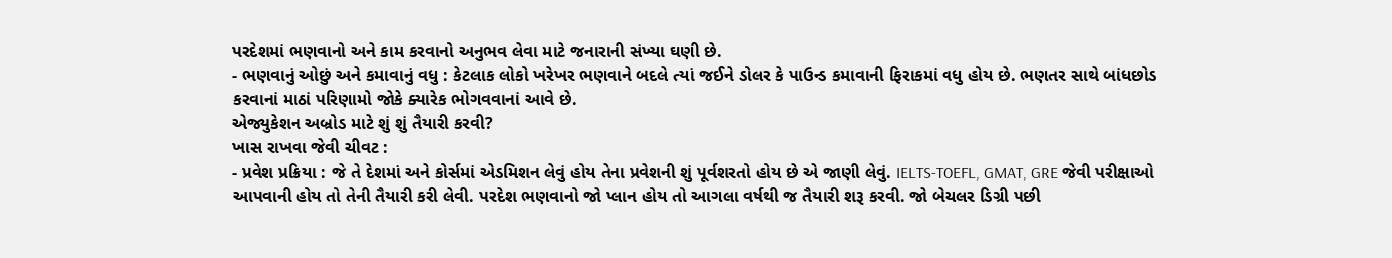પરદેશમાં ભણવાનો અને કામ કરવાનો અનુભવ લેવા માટે જનારાની સંખ્યા ઘણી છે.
- ભણવાનું ઓછું અને કમાવાનું વધુ : કેટલાક લોકો ખરેખર ભણવાને બદલે ત્યાં જઈને ડોલર કે પાઉન્ડ કમાવાની ફિરાકમાં વધુ હોય છે. ભણતર સાથે બાંધછોડ કરવાનાં માઠાં પરિણામો જોકે ક્યારેક ભોગવવાનાં આવે છે.
એજ્યુકેશન અબ્રોડ માટે શું શું તૈયારી કરવી?
ખાસ રાખવા જેવી ચીવટ :
- પ્રવેશ પ્રક્રિયા : જે તે દેશમાં અને કોર્સમાં એડમિશન લેવું હોય તેના પ્રવેશની શું પૂર્વશરતો હોય છે એ જાણી લેવું. IELTS-TOEFL, GMAT, GRE જેવી પરીક્ષાઓ આપવાની હોય તો તેની તૈયારી કરી લેવી. પરદેશ ભણવાનો જો પ્લાન હોય તો આગલા વર્ષથી જ તૈયારી શરૂ કરવી. જો બેચલર ડિગ્રી પછી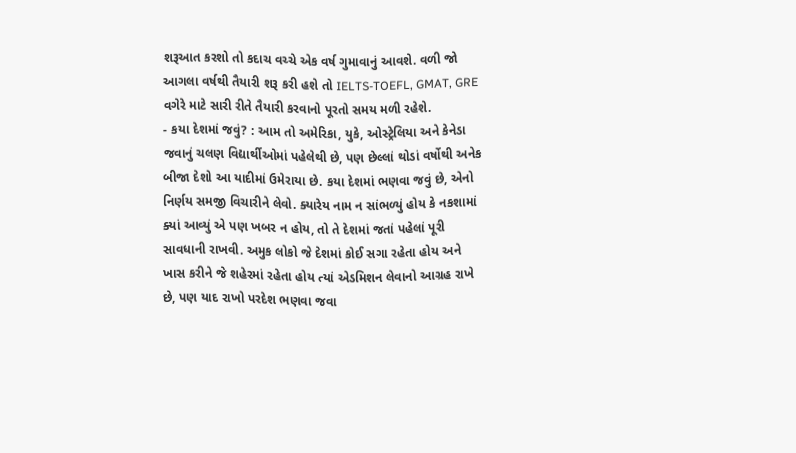શરૂઆત કરશો તો કદાચ વચ્ચે એક વર્ષ ગુમાવાનું આવશે. વળી જો આગલા વર્ષથી તૈયારી શરૂ કરી હશે તો IELTS-TOEFL, GMAT, GRE વગેરે માટે સારી રીતે તૈયારી કરવાનો પૂરતો સમય મળી રહેશે.
- કયા દેશમાં જવું? : આમ તો અમેરિકા, યુકે, ઓસ્ટ્રેલિયા અને કેનેડા જવાનું ચલણ વિદ્યાર્થીઓમાં પહેલેથી છે, પણ છેલ્લાં થોડાં વર્ષોથી અનેક બીજા દેશો આ યાદીમાં ઉમેરાયા છે. કયા દેશમાં ભણવા જવું છે, એનો નિર્ણય સમજી વિચારીને લેવો. ક્યારેય નામ ન સાંભળ્યું હોય કે નકશામાં ક્યાં આવ્યું એ પણ ખબર ન હોય, તો તે દેશમાં જતાં પહેલાં પૂરી સાવધાની રાખવી. અમુક લોકો જે દેશમાં કોઈ સગા રહેતા હોય અને ખાસ કરીને જે શહેરમાં રહેતા હોય ત્યાં એડમિશન લેવાનો આગ્રહ રાખે છે, પણ યાદ રાખો પરદેશ ભણવા જવા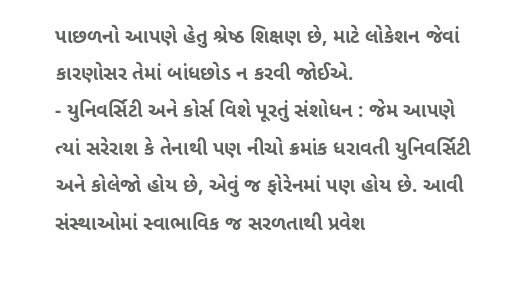પાછળનો આપણે હેતુ શ્રેષ્ઠ શિક્ષણ છે, માટે લોકેશન જેવાં કારણોસર તેમાં બાંધછોડ ન કરવી જોઈએ.
- યુનિવર્સિટી અને કોર્સ વિશે પૂરતું સંશોધન : જેમ આપણે ત્યાં સરેરાશ કે તેનાથી પણ નીચો ક્રમાંક ધરાવતી યુનિવર્સિટી અને કોલેજો હોય છે, એવું જ ફોરેનમાં પણ હોય છે. આવી સંસ્થાઓમાં સ્વાભાવિક જ સરળતાથી પ્રવેશ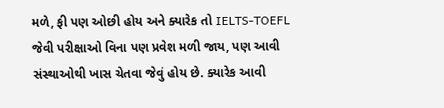મળે, ફી પણ ઓછી હોય અને ક્યારેક તો IELTS-TOEFL જેવી પરીક્ષાઓ વિના પણ પ્રવેશ મળી જાય, પણ આવી સંસ્થાઓથી ખાસ ચેતવા જેવું હોય છે. ક્યારેક આવી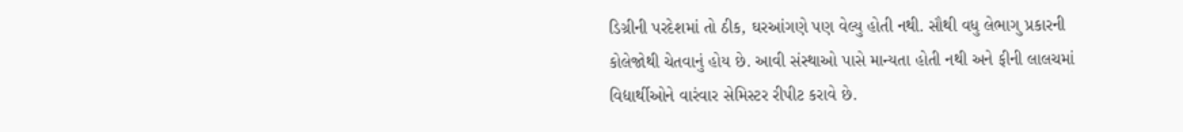ડિગ્રીની પરદેશમાં તો ઠીક, ઘરઆંગણે પણ વેલ્યુ હોતી નથી. સૌથી વધુ લેભાગુ પ્રકારની કોલેજોથી ચેતવાનું હોય છે. આવી સંસ્થાઓ પાસે માન્યતા હોતી નથી અને ફીની લાલચમાં વિદ્યાર્થીઓને વારંવાર સેમિસ્ટર રીપીટ કરાવે છે.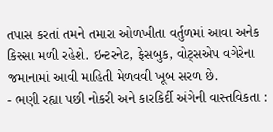તપાસ કરતાં તમને તમારા ઓળખીતા વર્તુળમાં આવા અનેક કિસ્સા મળી રહેશે. ઇન્ટરનેટ, ફેસબુક, વોટ્સએપ વગેરેના જમાનામાં આવી માહિતી મેળવવી ખૂબ સરળ છે.
- ભણી રહ્યા પછી નોકરી અને કારકિર્દી અંગેની વાસ્તવિકતા :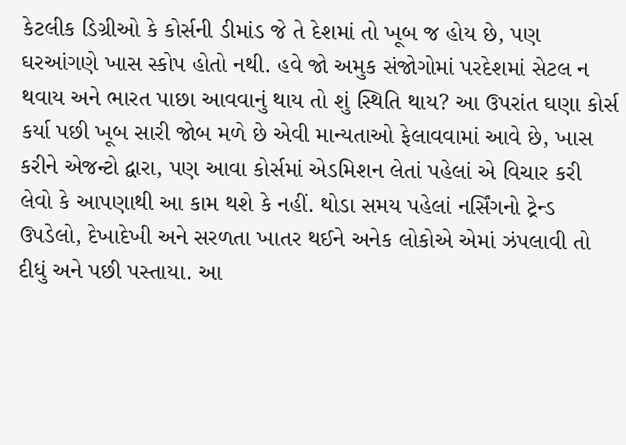કેટલીક ડિગ્રીઓ કે કોર્સની ડીમાંડ જે તે દેશમાં તો ખૂબ જ હોય છે, પણ ઘરઆંગણે ખાસ સ્કોપ હોતો નથી. હવે જો અમુક સંજોગોમાં પરદેશમાં સેટલ ન થવાય અને ભારત પાછા આવવાનું થાય તો શું સ્થિતિ થાય? આ ઉપરાંત ઘણા કોર્સ કર્યા પછી ખૂબ સારી જોબ મળે છે એવી માન્યતાઓ ફેલાવવામાં આવે છે, ખાસ કરીને એજન્ટો દ્વારા, પણ આવા કોર્સમાં એડમિશન લેતાં પહેલાં એ વિચાર કરી લેવો કે આપણાથી આ કામ થશે કે નહીં. થોડા સમય પહેલાં નર્સિંગનો ટ્રેન્ડ ઉપડેલો, દેખાદેખી અને સરળતા ખાતર થઈને અનેક લોકોએ એમાં ઝંપલાવી તો દીધું અને પછી પસ્તાયા. આ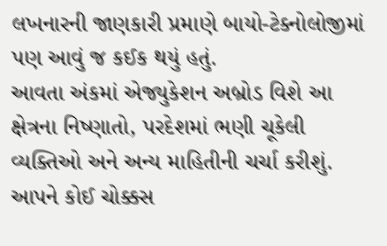લખનારની જાણકારી પ્રમાણે બાયો-ટેક્નોલોજીમાં પણ આવું જ કઈક થયું હતું.
આવતા અંકમાં એજ્યુકેશન અબ્રોડ વિશે આ ક્ષેત્રના નિષ્ણાતો, પરદેશમાં ભણી ચૂકેલી વ્યક્તિઓ અને અન્ય માહિતીની ચર્ચા કરીશું. આપને કોઈ ચોક્કસ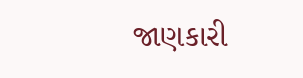જાણકારી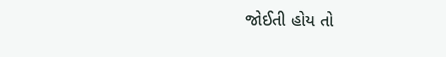જોઈતી હોય તો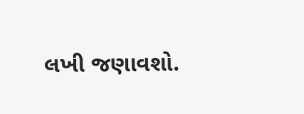લખી જણાવશો.